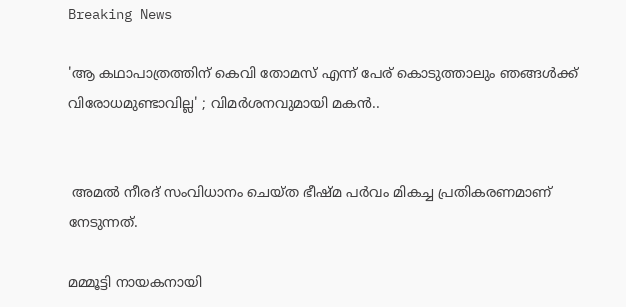Breaking News

'ആ കഥാപാത്രത്തിന് കെവി തോമസ് എന്ന് പേര്‌ കൊടുത്താലും ഞങ്ങള്‍ക്ക് വിരോധമുണ്ടാവില്ല' ; വിമര്‍ശനവുമായി മകൻ..


 അമല്‍ നീരദ് സംവിധാനം ചെയ്ത ഭീഷ്മ പര്‍വം മികച്ച പ്രതികരണമാണ് നേടുന്നത്.

മമ്മൂട്ടി നായകനായി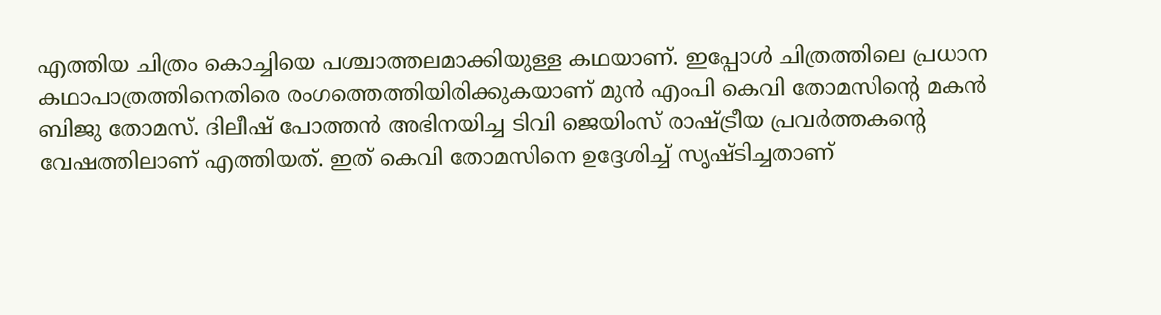എത്തിയ ചിത്രം കൊച്ചിയെ പശ്ചാത്തലമാക്കിയുള്ള കഥയാണ്. ഇപ്പോള്‍ ചിത്രത്തിലെ പ്രധാന കഥാപാത്രത്തിനെതിരെ രംഗത്തെത്തിയിരിക്കുകയാണ് മുന്‍ എംപി കെവി തോമസിന്റെ മകന്‍ ബിജു തോമസ്. ദിലീഷ് പോത്തന്‍ അഭിനയിച്ച ടിവി ജെയിംസ് രാഷ്ട്രീയ പ്രവര്‍ത്തകന്റെ വേഷത്തിലാണ് എത്തിയത്. ഇത് കെവി തോമസിനെ ഉദ്ദേശിച്ച്‌ സൃഷ്ടിച്ചതാണ്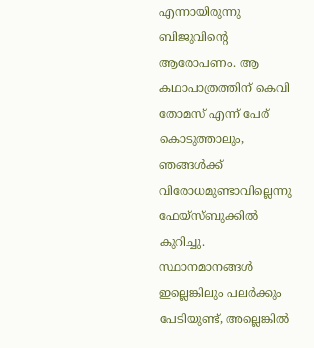എന്നായിരുന്നു ബിജുവിന്റെ ആരോപണം. ആ കഥാപാത്രത്തിന് കെവി തോമസ് എന്ന് പേര്‌ കൊടുത്താലും, ഞങ്ങള്‍ക്ക് വിരോധമുണ്ടാവില്ലെന്നു ഫേയ്സ്ബുക്കില്‍ കുറിച്ചു. സ്ഥാനമാനങ്ങള്‍ ഇല്ലെങ്കിലും പലര്‍ക്കും പേടിയുണ്ട്, അല്ലെങ്കില്‍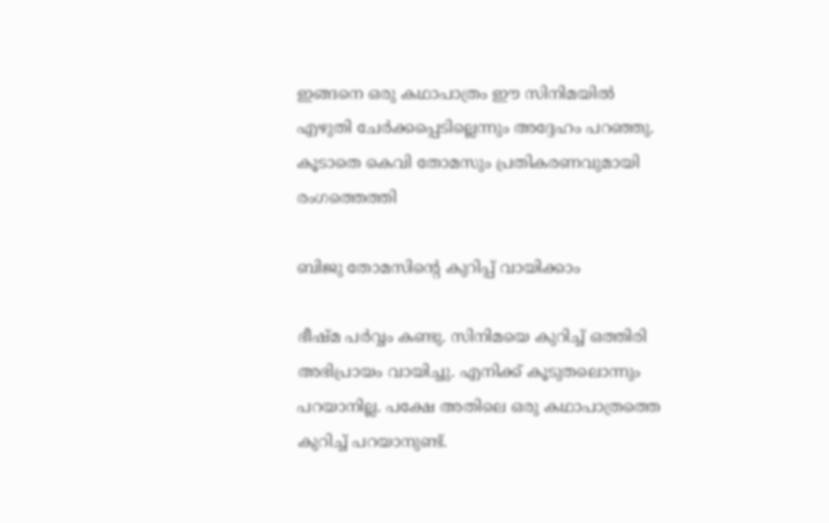ഇങ്ങനെ ഒരു കഥാപാത്രം ഈ സിനിമയില്‍ എഴുതി ചേര്‍ക്കപ്പെടില്ലെന്നും അദ്ദേഹം പറഞ്ഞു. കൂടാതെ കെവി തോമസും പ്രതികരണവുമായി രംഗത്തെത്തി

ബിജു തോമസിന്റെ കുറിപ്പ് വായിക്കാം

ഭീഷ്‍മ പര്‍വ്വം കണ്ടു. സിനിമയെ കുറിച്ച്‌ ഒത്തിരി അഭിപ്രായം വായിച്ചു. എനിക്ക് കൂടുതലൊന്നും പറയാനില്ല. പക്ഷേ അതിലെ ഒരു കഥാപാത്രത്തെ കുറിച്ച്‌ പറയാനുണ്ട്.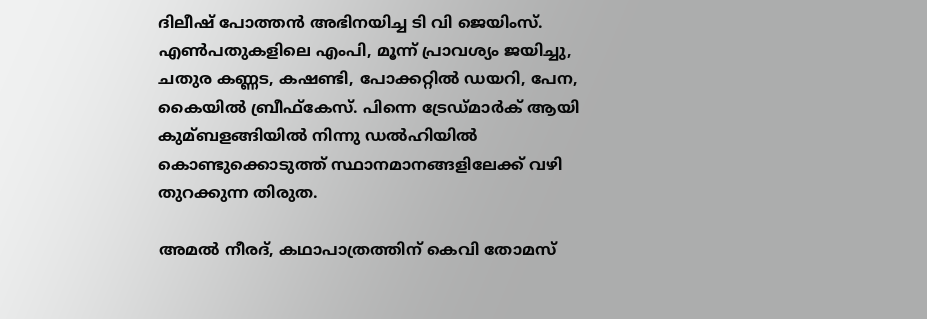ദിലീഷ് പോത്തന്‍ അഭിനയിച്ച ടി വി ജെയിംസ്. എണ്‍പതുകളിലെ എംപി, മൂന്ന് പ്രാവശ്യം ജയിച്ചു, ചതുര കണ്ണട, കഷണ്ടി, പോക്കറ്റില്‍ ഡയറി, പേന, കൈയില്‍ ബ്രീഫ്കേസ്. പിന്നെ ട്രേഡ്മാര്‍ക്‌ ആയി കുമ്ബളങ്ങിയില്‍ നിന്നു ഡല്‍ഹിയില്‍ കൊണ്ടുക്കൊടുത്ത് സ്ഥാനമാനങ്ങളിലേക്ക് വഴി തുറക്കുന്ന തിരുത.

അമല്‍ നീരദ്, കഥാപാത്രത്തിന് കെവി തോമസ്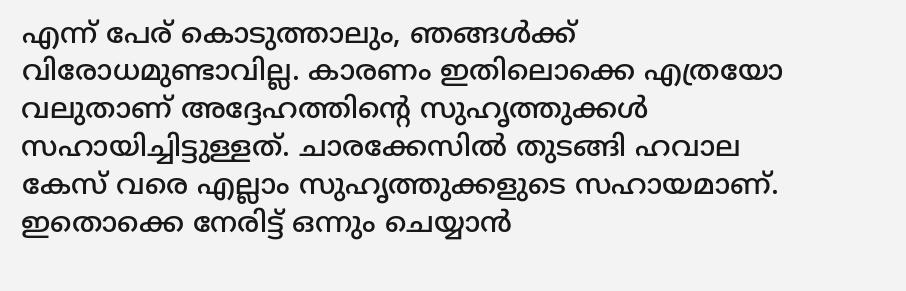എന്ന് പേര്‌ കൊടുത്താലും, ഞങ്ങള്‍ക്ക് വിരോധമുണ്ടാവില്ല. കാരണം ഇതിലൊക്കെ എത്രയോ വലുതാണ് അദ്ദേഹത്തിന്റെ സുഹൃത്തുക്കള്‍ സഹായിച്ചിട്ടുള്ളത്. ചാരക്കേസില്‍ തുടങ്ങി ഹവാല കേസ് വരെ എല്ലാം സുഹൃത്തുക്കളുടെ സഹായമാണ്. ഇതൊക്കെ നേരിട്ട് ഒന്നും ചെയ്യാന്‍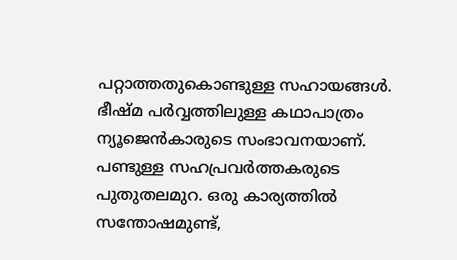പറ്റാത്തതുകൊണ്ടുള്ള സഹായങ്ങള്‍. ഭീഷ്മ പര്‍വ്വത്തിലുള്ള കഥാപാത്രം ന്യൂജെന്‍കാരുടെ സംഭാവനയാണ്. പണ്ടുള്ള സഹപ്രവര്‍ത്തകരുടെ പുതുതലമുറ. ഒരു കാര്യത്തില്‍ സന്തോഷമുണ്ട്,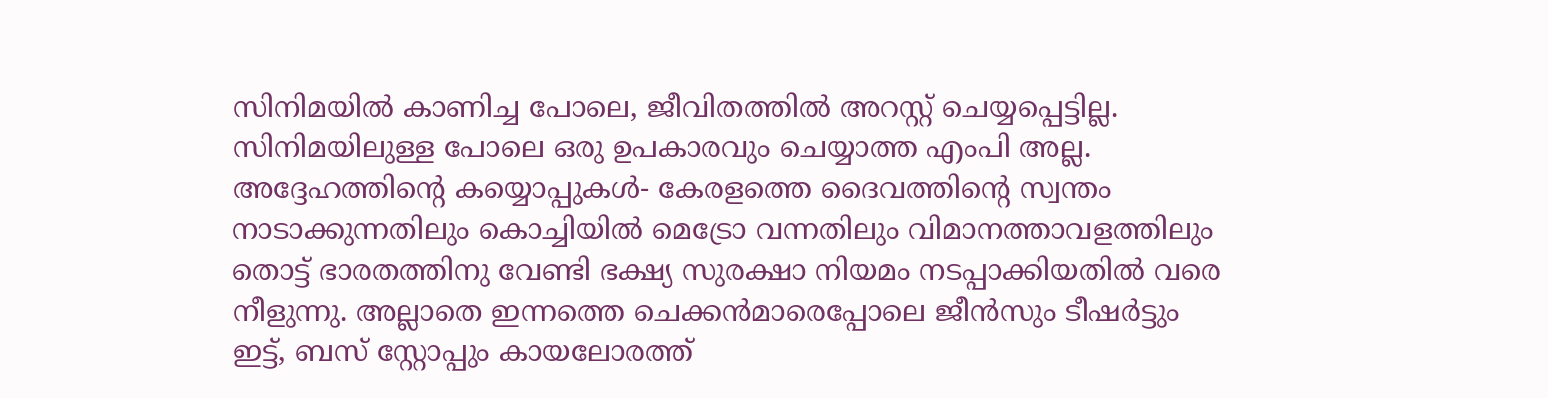സിനിമയില്‍ കാണിച്ച പോലെ, ജീവിതത്തില്‍ അറസ്റ്റ് ചെയ്യപ്പെട്ടില്ല. സിനിമയിലുള്ള പോലെ ഒരു ഉപകാരവും ചെയ്യാത്ത എംപി അല്ല. അദ്ദേഹത്തിന്റെ കയ്യൊപ്പുകള്‍- കേരളത്തെ ദൈവത്തിന്റെ സ്വന്തം നാടാക്കുന്നതിലും കൊച്ചിയില്‍ മെട്രോ വന്നതിലും വിമാനത്താവളത്തിലും തൊട്ട് ഭാരതത്തിനു വേണ്ടി ഭക്ഷ്യ സുരക്ഷാ നിയമം നടപ്പാക്കിയതില്‍ വരെ നീളുന്നു. അല്ലാതെ ഇന്നത്തെ ചെക്കന്‍മാരെപ്പോലെ ജീന്‍സും ടീഷര്‍ട്ടും ഇട്ട്, ബസ് സ്റ്റോപ്പും കായലോരത്ത്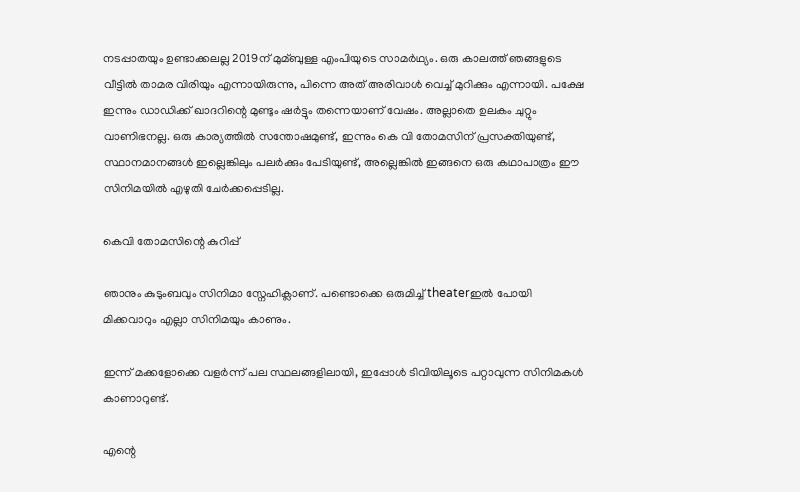നടപ്പാതയും ഉണ്ടാക്കലല്ല 2019ന് മുമ്ബുള്ള എംപിയുടെ സാമര്‍ഥ്യം. ഒരു കാലത്ത് ഞങ്ങളുടെ വീട്ടില്‍ താമര വിരിയും എന്നായിരുന്നു, പിന്നെ അത് അരിവാള്‍ വെച്ച്‌ മുറിക്കും എന്നായി. പക്ഷേ ഇന്നും ഡാഡിക്ക് ഖാദറിന്റെ മുണ്ടും ഷര്‍ട്ടും തന്നെയാണ് വേഷം. അല്ലാതെ ഉലകം ചുറ്റും വാണിഭനല്ല. ഒരു കാര്യത്തില്‍ സന്തോഷമുണ്ട്, ഇന്നും കെ വി തോമസിന് പ്രസക്തിയുണ്ട്, സ്ഥാനമാനങ്ങള്‍ ഇല്ലെങ്കിലും പലര്‍ക്കും പേടിയുണ്ട്, അല്ലെങ്കില്‍ ഇങ്ങനെ ഒരു കഥാപാത്രം ഈ സിനിമയില്‍ എഴുതി ചേര്‍ക്കപ്പെടില്ല.

കെവി തോമസിന്റെ കുറിപ്പ്

ഞാനും കുടുംബവും സിനിമാ സ്നേഹിക്ലാണ്. പണ്ടൊക്കെ ഒരുമിച്ച്‌ theaterഇല്‍ പോയി മിക്കവാറും എല്ലാ സിനിമയും കാണും.

ഇന്ന് മക്കളോക്കെ വളര്‍ന്ന് പല സ്ഥലങ്ങളിലായി, ഇപ്പോള്‍ ടിവിയിലൂടെ പറ്റാവുന്ന സിനിമകള്‍ കാണാറുണ്ട്.

എന്റെ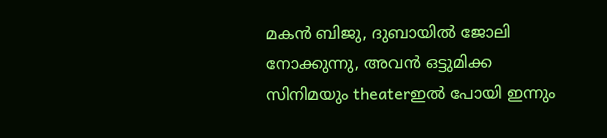മകന്‍ ബിജു, ദുബായില്‍ ജോലി നോക്കുന്നു, അവന്‍ ഒട്ടുമിക്ക സിനിമയും theaterഇല്‍ പോയി ഇന്നും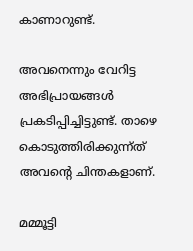കാണാറുണ്ട്.

അവനെന്നും വേറിട്ട അഭിപ്രായങ്ങള്‍ പ്രകടിപ്പിച്ചിട്ടുണ്ട്. താഴെ കൊടുത്തിരിക്കുന്ന്ത് അവന്റെ ചിന്തകളാണ്.

മമ്മൂട്ടി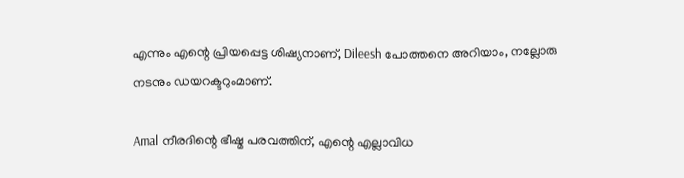എന്നും എന്റെ പ്രിയപ്പെട്ട ശിഷ്യനാണ്, Dileesh പോത്തനെ അറിയാം, നല്ലോരു നടനും ഡയറക്ടറുംമാണ്.

Amal നീരദിന്റെ ഭീഷ്മ പരവത്തിന്, എന്റെ എല്ലാവിധ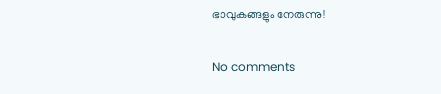ഭാവുകങ്ങളും നേരുന്നു!

No comments